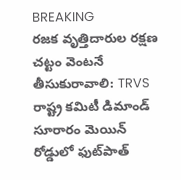BREAKING
రజక వృత్తిదారుల రక్షణ చట్టం వెంటనే తీసుకురావాలి: TRVS రాష్ట్ర కమిటీ డిమాండ్ సూరారం మెయిన్ రోడ్డులో ఫుట్‌పాత్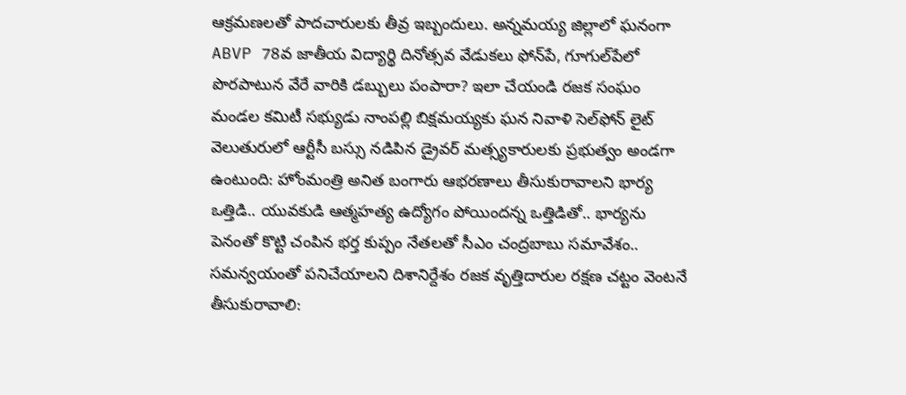ఆక్రమణలతో పాదచారులకు తీవ్ర ఇబ్బందులు. అన్నమయ్య జిల్లాలో ఘనంగా ABVP 78వ జాతీయ విద్యార్థి దినోత్సవ వేడుకలు ఫోన్‌పే, గూగుల్‌పేలో పొరపాటున వేరే వారికి డబ్బులు పంపారా? ఇలా చేయండి రజక సంఘం మండల కమిటీ సభ్యుడు నాంపల్లి బిక్షమయ్యకు ఘన నివాళి సెల్‌ఫోన్ లైట్ వెలుతురులో ఆర్టీసీ బస్సు నడిపిన డ్రైవర్ మత్స్యకారులకు ప్రభుత్వం అండగా ఉంటుంది: హోంమంత్రి అనిత బంగారు ఆభరణాలు తీసుకురావాలని భార్య ఒత్తిడి.. యువకుడి ఆత్మహత్య ఉద్యోగం పోయిందన్న ఒత్తిడితో.. భార్యను పెనంతో కొట్టి చంపిన భర్త కుప్పం నేతలతో సీఎం చంద్రబాబు సమావేశం.. సమన్వయంతో పనిచేయాలని దిశానిర్దేశం రజక వృత్తిదారుల రక్షణ చట్టం వెంటనే తీసుకురావాలి: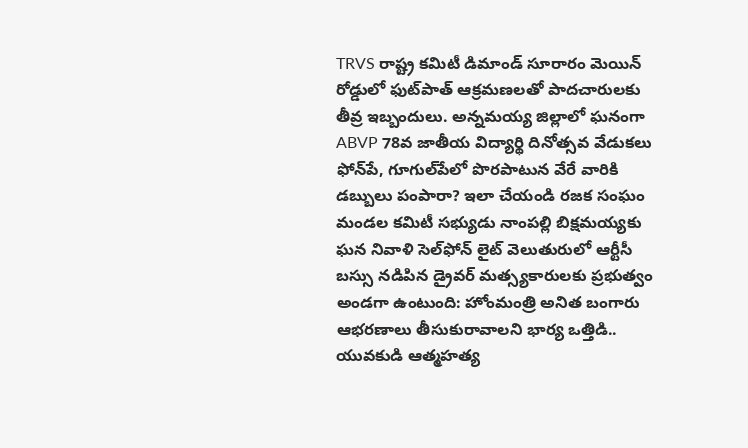TRVS రాష్ట్ర కమిటీ డిమాండ్ సూరారం మెయిన్ రోడ్డులో ఫుట్‌పాత్ ఆక్రమణలతో పాదచారులకు తీవ్ర ఇబ్బందులు. అన్నమయ్య జిల్లాలో ఘనంగా ABVP 78వ జాతీయ విద్యార్థి దినోత్సవ వేడుకలు ఫోన్‌పే, గూగుల్‌పేలో పొరపాటున వేరే వారికి డబ్బులు పంపారా? ఇలా చేయండి రజక సంఘం మండల కమిటీ సభ్యుడు నాంపల్లి బిక్షమయ్యకు ఘన నివాళి సెల్‌ఫోన్ లైట్ వెలుతురులో ఆర్టీసీ బస్సు నడిపిన డ్రైవర్ మత్స్యకారులకు ప్రభుత్వం అండగా ఉంటుంది: హోంమంత్రి అనిత బంగారు ఆభరణాలు తీసుకురావాలని భార్య ఒత్తిడి.. యువకుడి ఆత్మహత్య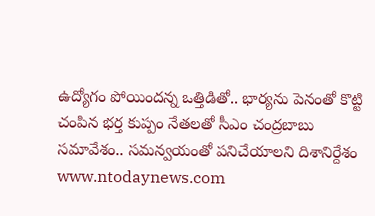ఉద్యోగం పోయిందన్న ఒత్తిడితో.. భార్యను పెనంతో కొట్టి చంపిన భర్త కుప్పం నేతలతో సీఎం చంద్రబాబు సమావేశం.. సమన్వయంతో పనిచేయాలని దిశానిర్దేశం
www.ntodaynews.com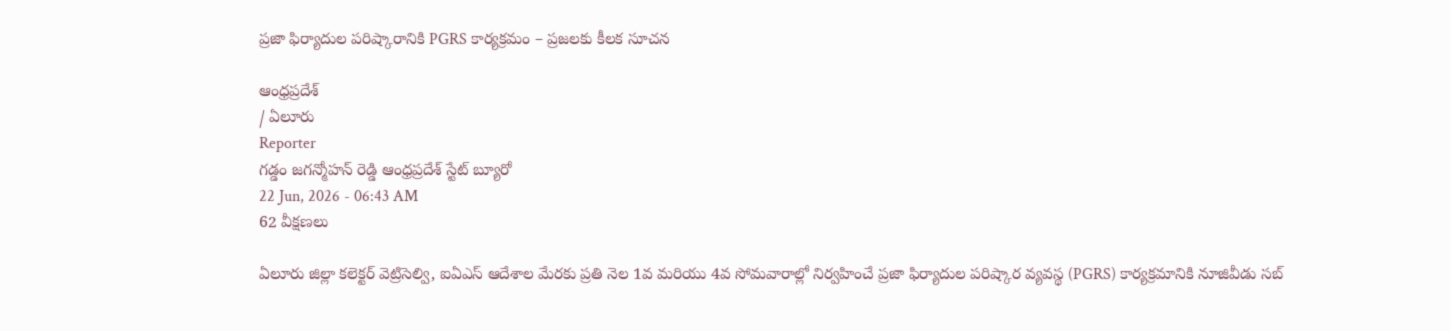ప్రజా ఫిర్యాదుల పరిష్కారానికి PGRS కార్యక్రమం – ప్రజలకు కీలక సూచన

ఆంధ్రప్రదేశ్
/ ఏలూరు
Reporter
గడ్డం జగన్మోహన్ రెడ్డి ఆంధ్రప్రదేశ్ స్టేట్ బ్యూరో
22 Jun, 2026 - 06:43 AM
62 వీక్షణలు

ఏలూరు జిల్లా కలెక్టర్ వెట్రిసెల్వి, ఐఏఎస్ ఆదేశాల మేరకు ప్రతి నెల 1వ మరియు 4వ సోమవారాల్లో నిర్వహించే ప్రజా ఫిర్యాదుల పరిష్కార వ్యవస్థ (PGRS) కార్యక్రమానికి నూజివీడు సబ్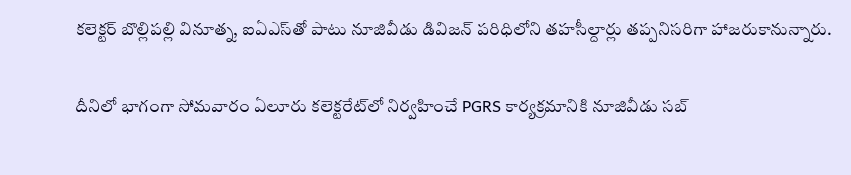కలెక్టర్ బొల్లిపల్లి వినూత్న, ఐఏఎస్‌తో పాటు నూజివీడు డివిజన్ పరిధిలోని తహసీల్దార్లు తప్పనిసరిగా హాజరుకానున్నారు.

దీనిలో భాగంగా సోమవారం ఏలూరు కలెక్టరేట్‌లో నిర్వహించే PGRS కార్యక్రమానికి నూజివీడు సబ్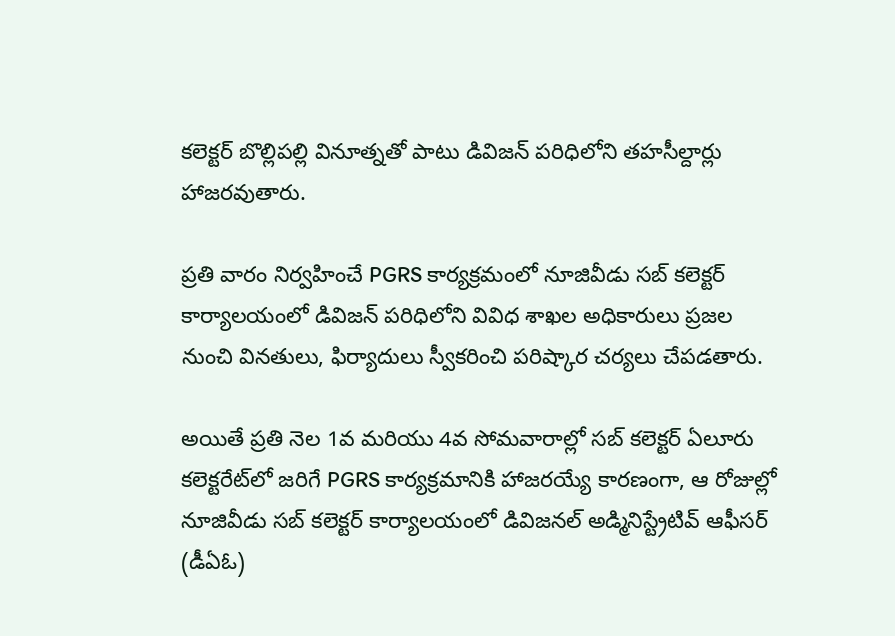కలెక్టర్ బొల్లిపల్లి వినూత్నతో పాటు డివిజన్ పరిధిలోని తహసీల్దార్లు హాజరవుతారు.

ప్రతి వారం నిర్వహించే PGRS కార్యక్రమంలో నూజివీడు సబ్ కలెక్టర్ కార్యాలయంలో డివిజన్ పరిధిలోని వివిధ శాఖల అధికారులు ప్రజల నుంచి వినతులు, ఫిర్యాదులు స్వీకరించి పరిష్కార చర్యలు చేపడతారు.

అయితే ప్రతి నెల 1వ మరియు 4వ సోమవారాల్లో సబ్ కలెక్టర్ ఏలూరు కలెక్టరేట్‌లో జరిగే PGRS కార్యక్రమానికి హాజరయ్యే కారణంగా, ఆ రోజుల్లో నూజివీడు సబ్ కలెక్టర్ కార్యాలయంలో డివిజనల్ అడ్మినిస్ట్రేటివ్ ఆఫీసర్ (డీఏఓ)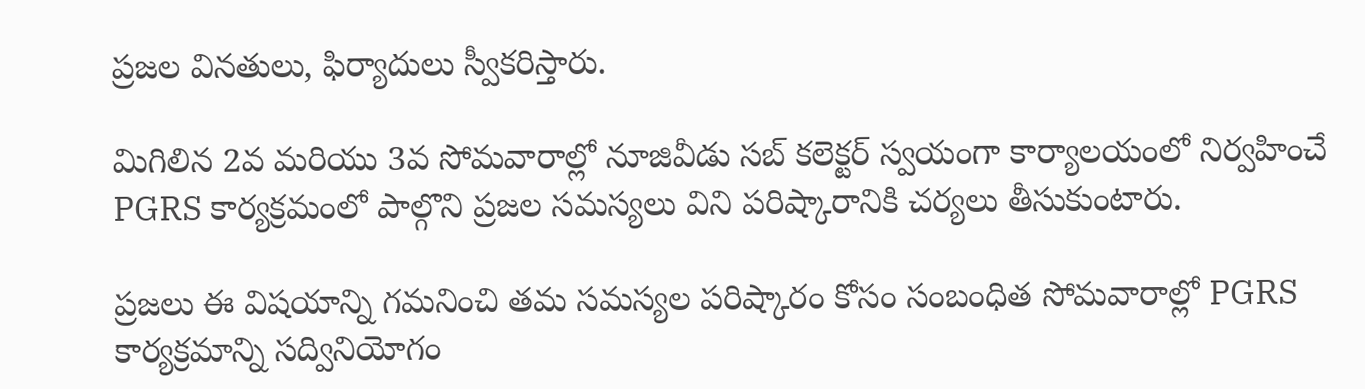ప్రజల వినతులు, ఫిర్యాదులు స్వీకరిస్తారు.

మిగిలిన 2వ మరియు 3వ సోమవారాల్లో నూజివీడు సబ్ కలెక్టర్ స్వయంగా కార్యాలయంలో నిర్వహించే PGRS కార్యక్రమంలో పాల్గొని ప్రజల సమస్యలు విని పరిష్కారానికి చర్యలు తీసుకుంటారు.

ప్రజలు ఈ విషయాన్ని గమనించి తమ సమస్యల పరిష్కారం కోసం సంబంధిత సోమవారాల్లో PGRS కార్యక్రమాన్ని సద్వినియోగం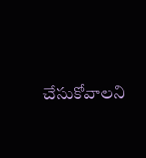చేసుకోవాలని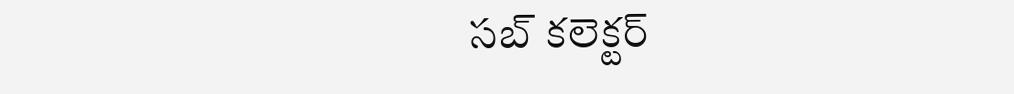సబ్ కలెక్టర్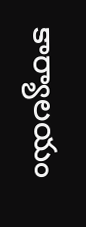కార్యాలయం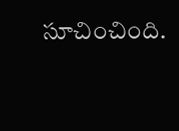సూచించింది.